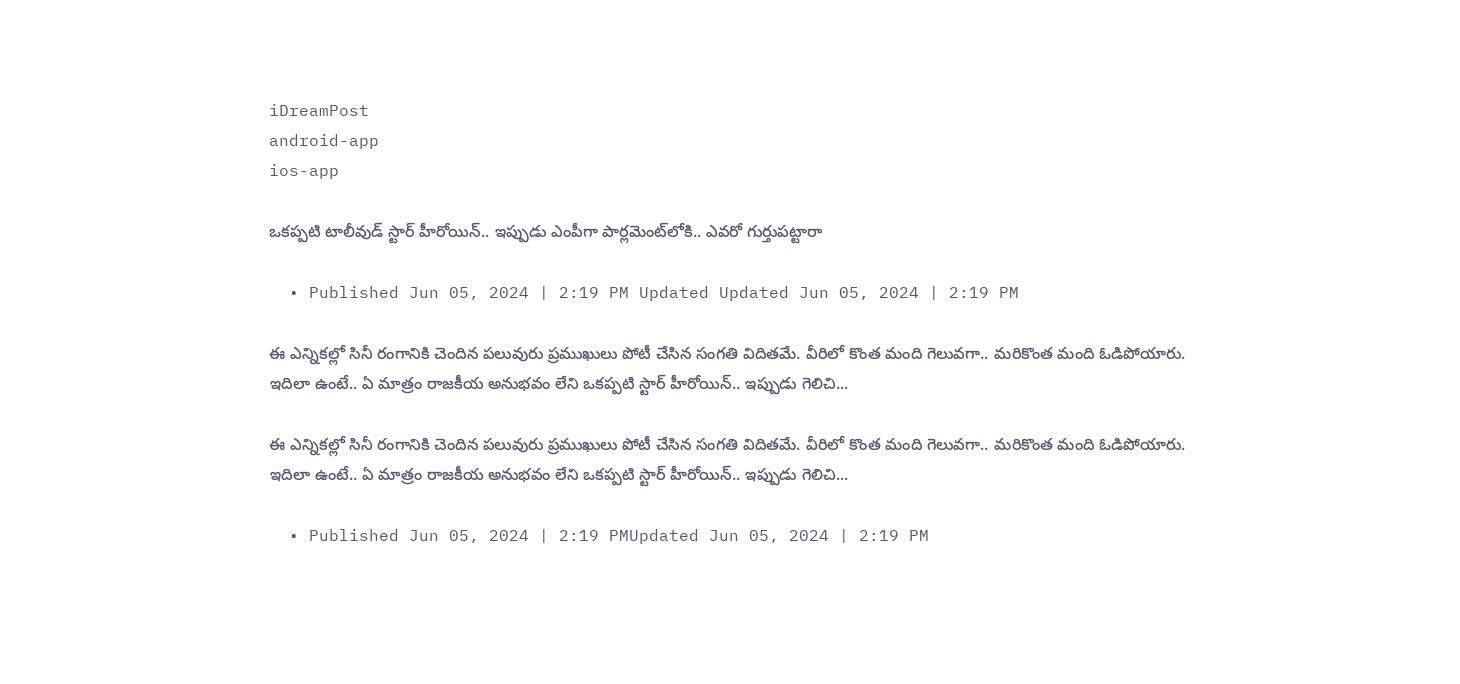iDreamPost
android-app
ios-app

ఒకప్పటి టాలీవుడ్ స్టార్ హీరోయిన్.. ఇప్పుడు ఎంపీగా పార్లమెంట్‌లోకి.. ఎవరో గుర్తుపట్టారా

  • Published Jun 05, 2024 | 2:19 PM Updated Updated Jun 05, 2024 | 2:19 PM

ఈ ఎన్నికల్లో సినీ రంగానికి చెందిన పలువురు ప్రముఖులు పోటీ చేసిన సంగతి విదితమే. వీరిలో కొంత మంది గెలువగా.. మరికొంత మంది ఓడిపోయారు. ఇదిలా ఉంటే.. ఏ మాత్రం రాజకీయ అనుభవం లేని ఒకప్పటి స్టార్ హీరోయిన్.. ఇప్పుడు గెలిచి...

ఈ ఎన్నికల్లో సినీ రంగానికి చెందిన పలువురు ప్రముఖులు పోటీ చేసిన సంగతి విదితమే. వీరిలో కొంత మంది గెలువగా.. మరికొంత మంది ఓడిపోయారు. ఇదిలా ఉంటే.. ఏ మాత్రం రాజకీయ అనుభవం లేని ఒకప్పటి స్టార్ హీరోయిన్.. ఇప్పుడు గెలిచి...

  • Published Jun 05, 2024 | 2:19 PMUpdated Jun 05, 2024 | 2:19 PM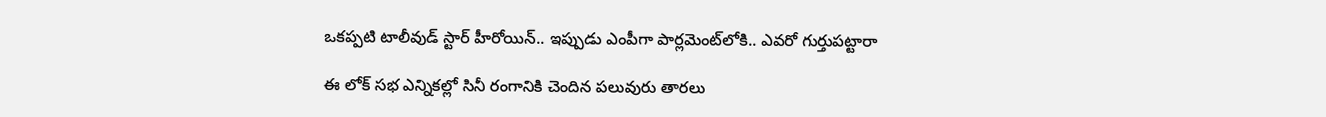ఒకప్పటి టాలీవుడ్ స్టార్ హీరోయిన్.. ఇప్పుడు ఎంపీగా పార్లమెంట్‌లోకి.. ఎవరో గుర్తుపట్టారా

ఈ లోక్ సభ ఎన్నికల్లో సినీ రంగానికి చెందిన పలువురు తారలు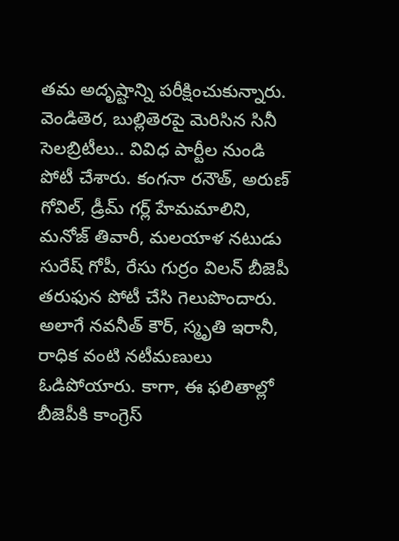తమ అదృష్టాన్ని పరీక్షించుకున్నారు. వెండితెర, బుల్లితెరపై మెరిసిన సినీ సెలబ్రిటీలు.. వివిధ పార్టీల నుండి పోటీ చేశారు. కంగనా రనౌత్, అరుణ్ గోవిల్, డ్రీమ్ గర్ల్ హేమమాలిని, మనోజ్ తివారీ, మలయాళ నటుడు సురేష్ గోపీ, రేసు గుర్రం విలన్ బీజెపీ తరుఫున పోటీ చేసి గెలుపొందారు. అలాగే నవనీత్ కౌర్, స్మృతి ఇరానీ, రాధిక వంటి నటీమణులు ఓడిపోయారు. కాగా, ఈ ఫలితాల్లో బీజెపీకి కాంగ్రెస్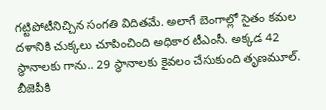గట్టిపోటీనిచ్చిన సంగతి విదితమే. అలాగే బెంగాల్లో సైతం కమల దళానికి చుక్కలు చూపించింది అధికార టీఎంసీ. అక్కడ 42 స్థానాలకు గాను.. 29 స్థానాలకు కైవలం చేసుకుంది తృణమూల్. బీజెపీకి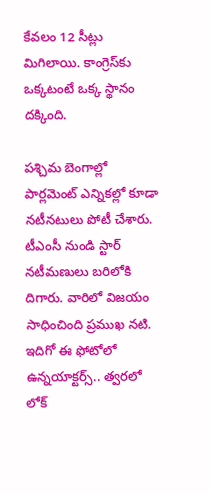కేవలం 12 సీట్లు మిగిలాయి. కాంగ్రెస్‌కు ఒక్కటంటే ఒక్క స్థానం దక్కింది.

పశ్చిమ బెంగాల్లో పార్లమెంట్ ఎన్నికల్లో కూడా నటీనటులు పోటీ చేశారు. టీఎంసీ నుండి స్టార్ నటీమణులు బరిలోకి దిగారు. వారిలో విజయం సాధించింది ప్రముఖ నటి. ఇదిగో ఈ ఫోటోలో ఉన్నయాక్టర్స్.. త్వరలో లోక్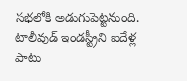సభలోకి అడుగుపెట్టనుంది. టాలీవుడ్ ఇండస్ట్రీని ఐదేళ్ల పాటు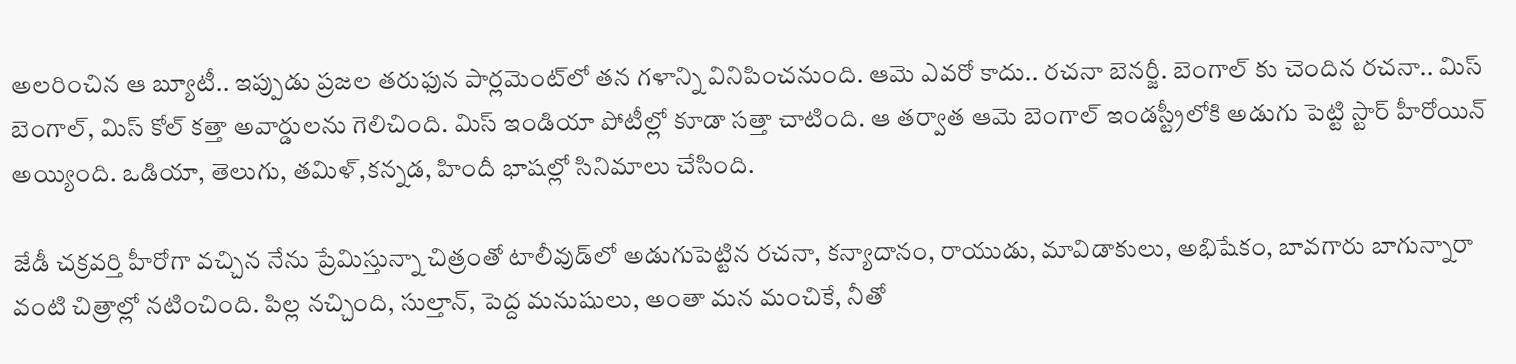అలరించిన ఆ బ్యూటీ.. ఇప్పుడు ప్రజల తరుఫున పార్లమెంట్‌లో తన గళాన్ని వినిపించనుంది. ఆమె ఎవరో కాదు.. రచనా బెనర్జీ. బెంగాల్ కు చెందిన రచనా.. మిస్ బెంగాల్, మిస్ కోల్ కత్తా అవార్డులను గెలిచింది. మిస్ ఇండియా పోటీల్లో కూడా సత్తా చాటింది. ఆ తర్వాత ఆమె బెంగాల్ ఇండస్ట్రీలోకి అడుగు పెట్టి స్టార్ హీరోయిన్ అయ్యింది. ఒడియా, తెలుగు, తమిళ్,కన్నడ, హిందీ భాషల్లో సినిమాలు చేసింది.

జేడీ చక్రవర్తి హీరోగా వచ్చిన నేను ప్రేమిస్తున్నా చిత్రంతో టాలీవుడ్‌లో అడుగుపెట్టిన రచనా, కన్యాదానం, రాయుడు, మావిడాకులు, అభిషేకం, బావగారు బాగున్నారా వంటి చిత్రాల్లో నటించింది. పిల్ల నచ్చింది, సుల్తాన్, పెద్ద మనుషులు, అంతా మన మంచికే, నీతో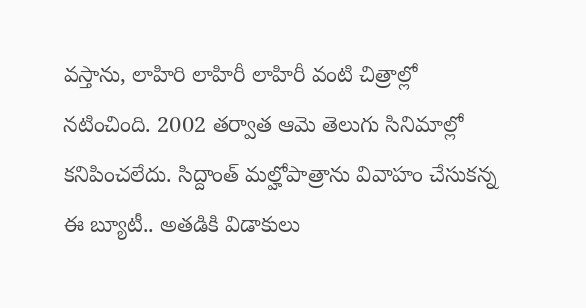వస్తాను, లాహిరి లాహిరీ లాహిరీ వంటి చిత్రాల్లో నటించింది. 2002 తర్వాత ఆమె తెలుగు సినిమాల్లో కనిపించలేదు. సిద్దాంత్ మల్హోపాత్రాను వివాహం చేసుకన్న ఈ బ్యూటీ.. అతడికి విడాకులు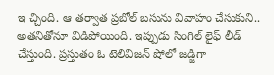ఇ చ్చింది. ఆ తర్వాత ప్రబోల్ బసును వివాహం చేసుకుని.. అతనితోనూ విడిపోయింది. ఇప్పుడు సింగిల్ లైఫ్ లీడ్ చేస్తుంది. ప్రస్తుతం ఓ టెలివిజన్ షోలో జడ్జిగా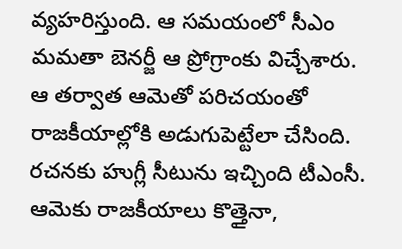వ్యహరిస్తుంది. ఆ సమయంలో సీఎం మమతా బెనర్జీ ఆ ప్రోగ్రాంకు విచ్చేశారు. ఆ తర్వాత ఆమెతో పరిచయంతో రాజకీయాల్లోకి అడుగుపెట్టేలా చేసింది. రచనకు హుగ్లీ సీటును ఇచ్చింది టీఎంసీ. ఆమెకు రాజకీయాలు కొత్తైనా,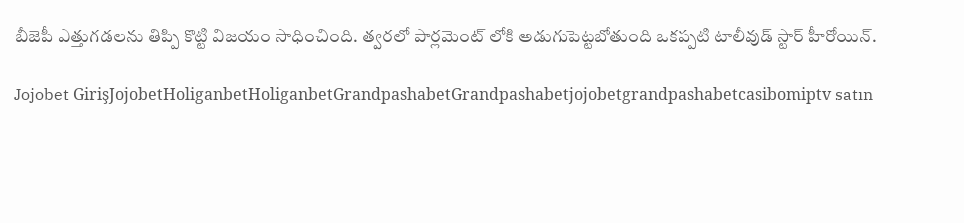బీజెపీ ఎత్తుగడలను తిప్పి కొట్టి విజయం సాధించింది. త్వరలో పార్లమెంట్ లోకి అడుగుపెట్టబోతుంది ఒకప్పటి టాలీవుడ్ స్టార్ హీరోయిన్.

Jojobet GirişJojobetHoliganbetHoliganbetGrandpashabetGrandpashabetjojobetgrandpashabetcasibomiptv satın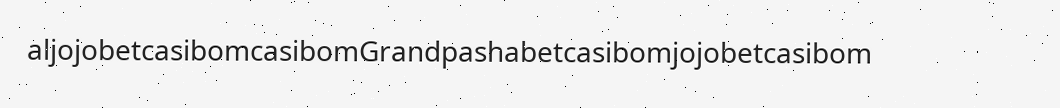aljojobetcasibomcasibomGrandpashabetcasibomjojobetcasibom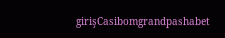girişCasibomgrandpashabet